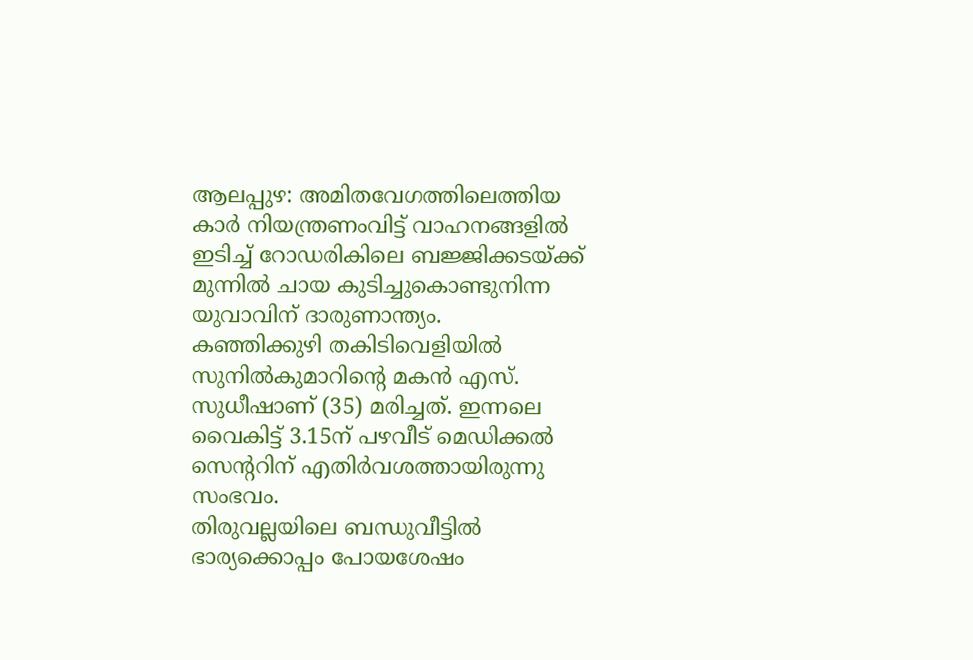ആലപ്പുഴ: അമിതവേഗത്തിലെത്തിയ കാർ നിയന്ത്രണംവിട്ട് വാഹനങ്ങളിൽ ഇടിച്ച് റോഡരികിലെ ബജ്ജിക്കടയ്ക്ക് മുന്നിൽ ചായ കുടിച്ചുകൊണ്ടുനിന്ന യുവാവിന് ദാരുണാന്ത്യം.
കഞ്ഞിക്കുഴി തകിടിവെളിയിൽ സുനിൽകുമാറിന്റെ മകൻ എസ്. സുധീഷാണ് (35) മരിച്ചത്. ഇന്നലെ വൈകിട്ട് 3.15ന് പഴവീട് മെഡിക്കൽ സെന്ററിന് എതിർവശത്തായിരുന്നു സംഭവം.
തിരുവല്ലയിലെ ബന്ധുവീട്ടിൽ ഭാര്യക്കൊപ്പം പോയശേഷം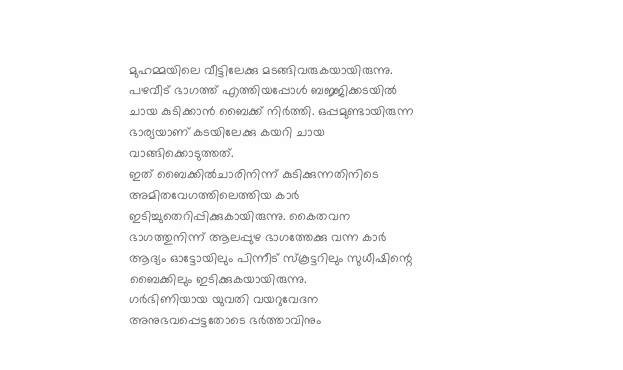മുഹമ്മയിലെ വീട്ടിലേക്കു മടങ്ങിവരുകയായിരുന്നു. പഴവീട് ഭാഗത്ത് എത്തിയപ്പോൾ ബജ്ജിക്കടയിൽ ചായ കുടിക്കാൻ ബൈക്ക് നിർത്തി. ഒപ്പമുണ്ടായിരുന്ന ഭാര്യയാണ് കടയിലേക്കു കയറി ചായ വാങ്ങിക്കൊടുത്തത്.
ഇത് ബൈക്കിൽചാരിനിന്ന് കുടിക്കുന്നതിനിടെ അമിതവേഗത്തിലെത്തിയ കാർ ഇടിച്ചുതെറിപ്പിക്കുകായിരുന്നു. കൈതവന ഭാഗത്തുനിന്ന് ആലപ്പുഴ ഭാഗത്തേക്കു വന്ന കാർ ആദ്യം ഓട്ടോയിലും പിന്നീട് സ്കൂട്ടറിലും സുധീഷിന്റെ ബൈക്കിലും ഇടിക്കുകയായിരുന്നു.
ഗർഭിണിയായ യുവതി വയറുവേദന അനുഭവപ്പെട്ടതോടെ ഭർത്താവിനും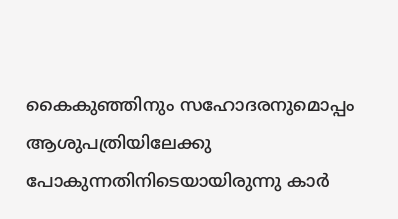കൈകുഞ്ഞിനും സഹോദരനുമൊപ്പം ആശുപത്രിയിലേക്കു പോകുന്നതിനിടെയായിരുന്നു കാർ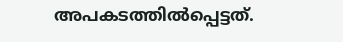അപകടത്തിൽപ്പെട്ടത്.